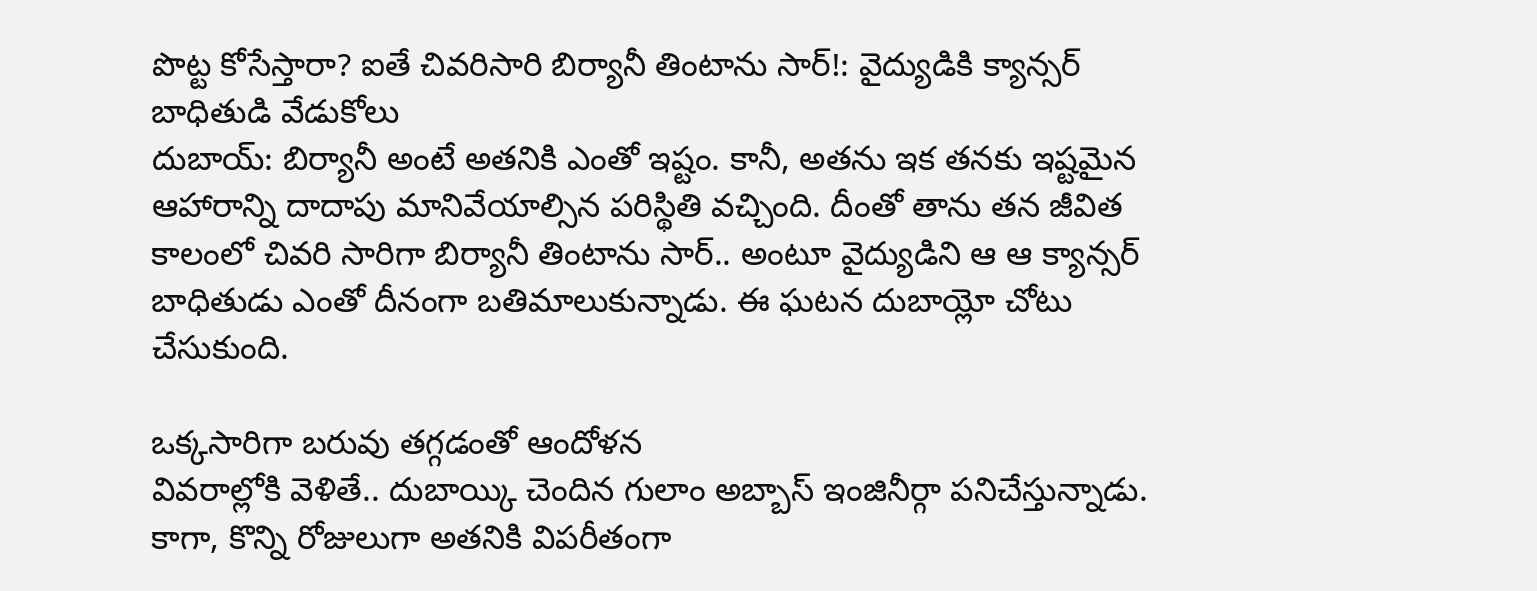పొట్ట కోసేస్తారా? ఐతే చివరిసారి బిర్యానీ తింటాను సార్!: వైద్యుడికి క్యాన్సర్ బాధితుడి వేడుకోలు
దుబాయ్: బిర్యానీ అంటే అతనికి ఎంతో ఇష్టం. కానీ, అతను ఇక తనకు ఇష్టమైన ఆహారాన్ని దాదాపు మానివేయాల్సిన పరిస్థితి వచ్చింది. దీంతో తాను తన జీవిత కాలంలో చివరి సారిగా బిర్యానీ తింటాను సార్.. అంటూ వైద్యుడిని ఆ ఆ క్యాన్సర్ బాధితుడు ఎంతో దీనంగా బతిమాలుకున్నాడు. ఈ ఘటన దుబాయ్లో చోటు చేసుకుంది.

ఒక్కసారిగా బరువు తగ్గడంతో ఆందోళన
వివరాల్లోకి వెళితే.. దుబాయ్కి చెందిన గులాం అబ్బాస్ ఇంజినీర్గా పనిచేస్తున్నాడు. కాగా, కొన్ని రోజులుగా అతనికి విపరీతంగా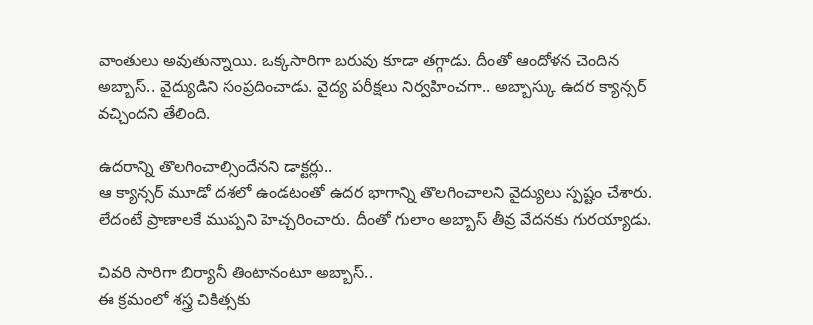వాంతులు అవుతున్నాయి. ఒక్కసారిగా బరువు కూడా తగ్గాడు. దీంతో ఆందోళన చెందిన అబ్బాస్.. వైద్యుడిని సంప్రదించాడు. వైద్య పరీక్షలు నిర్వహించగా.. అబ్బాస్కు ఉదర క్యాన్సర్ వచ్చిందని తేలింది.

ఉదరాన్ని తొలగించాల్సిందేనని డాక్టర్లు..
ఆ క్యాన్సర్ మూడో దశలో ఉండటంతో ఉదర భాగాన్ని తొలగించాలని వైద్యులు స్పష్టం చేశారు. లేదంటే ప్రాణాలకే ముప్పని హెచ్చరించారు. దీంతో గులాం అబ్బాస్ తీవ్ర వేదనకు గురయ్యాడు.

చివరి సారిగా బిర్యానీ తింటానంటూ అబ్బాస్..
ఈ క్రమంలో శస్త్ర చికిత్సకు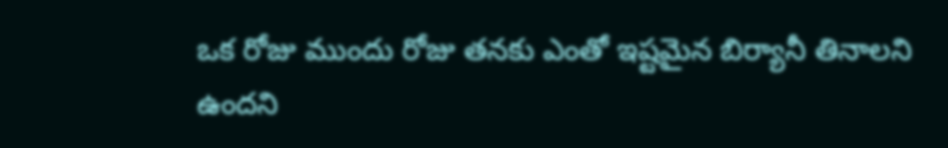ఒక రోజు ముందు రోజు తనకు ఎంతో ఇష్టమైన బిర్యానీ తినాలని ఉందని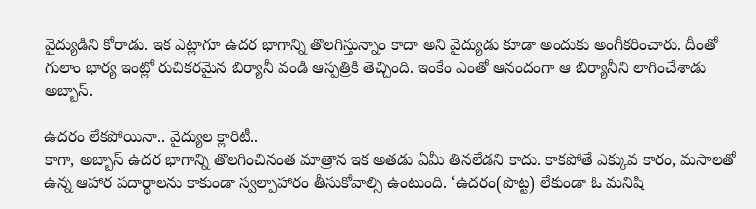వైద్యుడిని కోరాడు. ఇక ఎట్లాగూ ఉదర భాగాన్ని తొలగిస్తున్నాం కాదా అని వైద్యుడు కూడా అందుకు అంగీకరించారు. దీంతో గులాం భార్య ఇంట్లో రుచికరమైన బిర్యానీ వండి ఆస్పత్రికి తెచ్చింది. ఇంకేం ఎంతో ఆనందంగా ఆ బిర్యానీని లాగించేశాడు అబ్బాస్.

ఉదరం లేకపోయినా.. వైద్యుల క్లారిటీ..
కాగా, అబ్బాస్ ఉదర భాగాన్ని తొలగించినంత మాత్రాన ఇక అతడు ఏమీ తినలేడని కాదు. కాకపోతే ఎక్కువ కారం, మసాలతో ఉన్న ఆహార పదార్థాలను కాకుండా స్వల్పాహారం తీసుకోవాల్సి ఉంటుంది. ‘ఉదరం(పొట్ట) లేకుండా ఓ మనిషి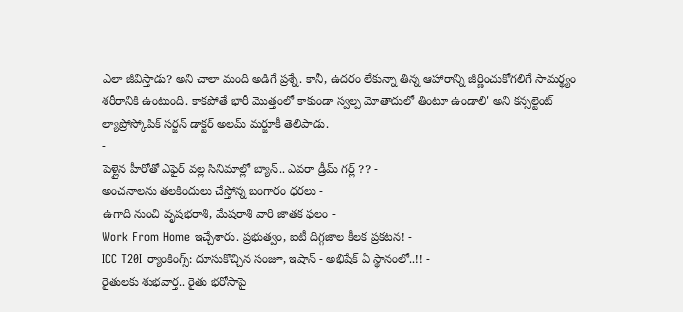ఎలా జీవిస్తాడు? అని చాలా మంది అడిగే ప్రశ్నే. కానీ, ఉదరం లేకున్నా తిన్న ఆహారాన్ని జీర్ణించుకోగలిగే సామర్థ్యం శరీరానికి ఉంటుంది. కాకపోతే భారీ మొత్తంలో కాకుండా స్వల్ప మోతాదులో తింటూ ఉండాలి' అని కన్సల్టెంట్ ల్యాప్రోస్కోపిక్ సర్జన్ డాక్టర్ అలమ్ మర్జూకీ తెలిపాడు.
-
పెళ్లైన హీరోతో ఎఫైర్ వల్ల సినిమాల్లో బ్యాన్.. ఎవరా డ్రీమ్ గర్ల్ ?? -
అంచనాలను తలకిందులు చేస్తోన్న బంగారం ధరలు -
ఉగాది నుంచి వృషభరాశి, మేషరాశి వారి జాతక ఫలం -
Work From Home ఇచ్చేశారు. ప్రభుత్వం, ఐటీ దిగ్గజాల కీలక ప్రకటన! -
ICC T20I ర్యాంకింగ్స్: దూసుకొచ్చిన సంజూ, ఇషాన్ - అభిషేక్ ఏ స్థానంలో..!! -
రైతులకు శుభవార్త.. రైతు భరోసాపై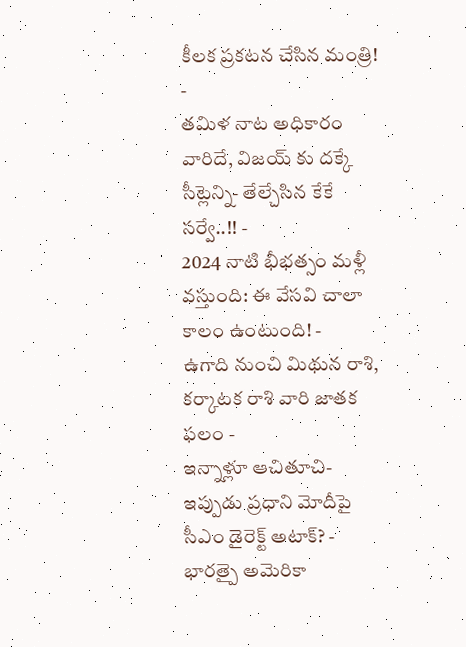కీలక ప్రకటన చేసిన మంత్రి! -
తమిళ నాట అధికారం వారిదే, విజయ్ కు దక్కే సీట్లెన్ని- తేల్చేసిన కేకే సర్వే..!! -
2024 నాటి భీభత్సం మళ్లీ వస్తుంది: ఈ వేసవి చాలా కాలం ఉంటుంది! -
ఉగాది నుంచి మిథున రాశి, కర్కాటక రాశి వారి జాతక ఫలం -
ఇన్నాళ్లూ ఆచితూచి- ఇప్పుడు ప్రధాని మోదీపై సీఎం డైరెక్ట్ అటాక్? -
భారత్పై అమెరికా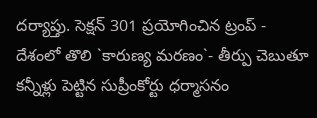దర్యాప్తు. సెక్షన్ 301 ప్రయోగించిన ట్రంప్ -
దేశంలో తొలి `కారుణ్య మరణం`- తీర్పు చెబుతూ కన్నీళ్లు పెట్టిన సుప్రీంకోర్టు ధర్మాసనం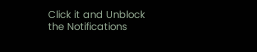Click it and Unblock the Notifications